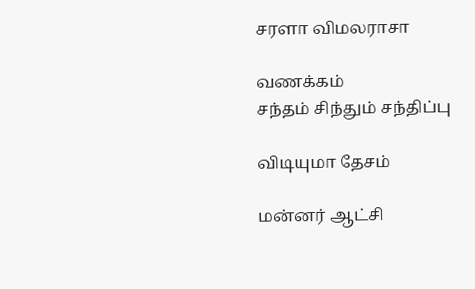சரளா விமலராசா

வணக்கம்
சந்தம் சிந்தும் சந்திப்பு

விடியுமா தேசம்

மன்னர் ஆட்சி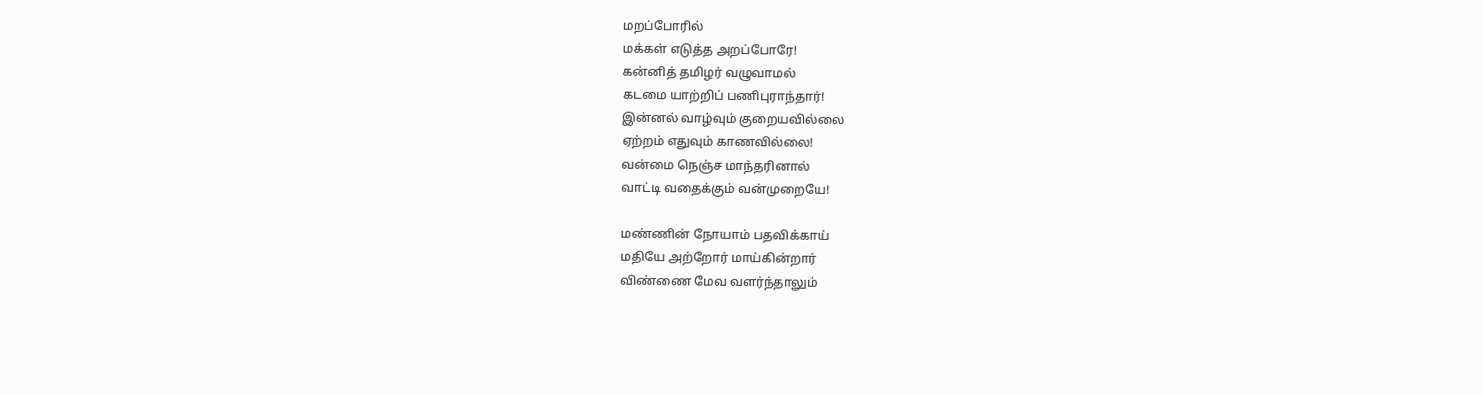மறப்போரில்
மக்கள் எடுத்த அறப்போரே!
கன்னித் தமிழர் வழுவாமல்
கடமை யாற்றிப் பணிபுராந்தார்!
இன்னல் வாழ்வும் குறையவில்லை
ஏற்றம் எதுவும் காணவில்லை!
வன்மை நெஞ்ச மாந்தரினால்
வாட்டி வதைக்கும் வன்முறையே!

மண்ணின் நோயாம் பதவிக்காய்
மதியே அற்றோர் மாய்கின்றார்
விண்ணை மேவ வளர்ந்தாலும்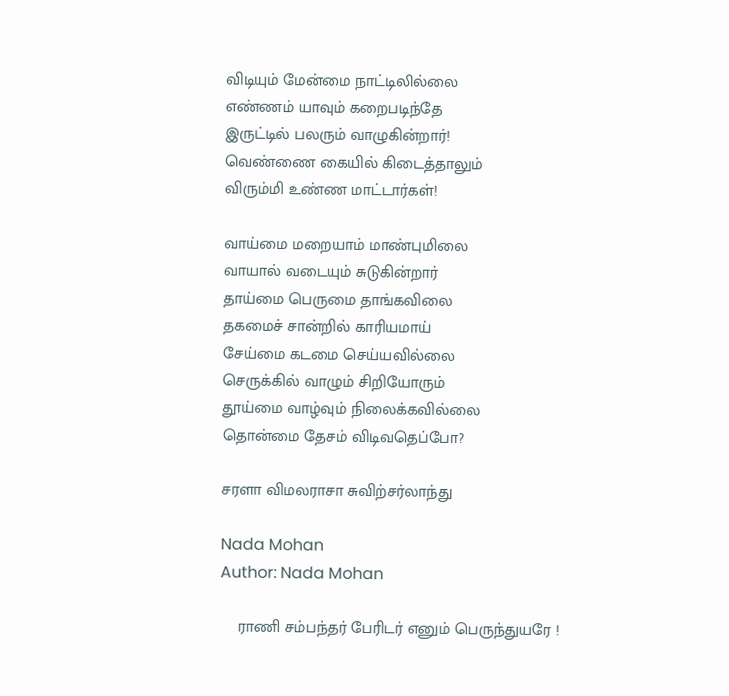விடியும் மேன்மை நாட்டிலில்லை
எண்ணம் யாவும் கறைபடிந்தே
இருட்டில் பலரும் வாழுகின்றார்!
வெண்ணை கையில் கிடைத்தாலும்
விரும்மி உண்ண மாட்டார்கள்!

வாய்மை மறையாம் மாண்புமிலை
வாயால் வடையும் சுடுகின்றார்
தாய்மை பெருமை தாங்கவிலை
தகமைச் சான்றில் காரியமாய்
சேய்மை கடமை செய்யவில்லை
செருக்கில் வாழும் சிறியோரும்
தூய்மை வாழ்வும் நிலைக்கவில்லை
தொன்மை தேசம் விடிவதெப்போ?

சரளா விமலராசா சுவிற்சர்லாந்து

Nada Mohan
Author: Nada Mohan

    ராணி சம்பந்தர் பேரிடர் எனும் பெருந்துயரே !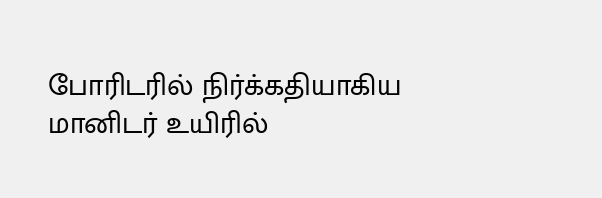போரிடரில் நிர்க்கதியாகிய மானிடர் உயிரில்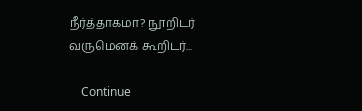நீர்த்தாகமா? நூறிடர் வருமெனக் கூறிடர்...

    Continue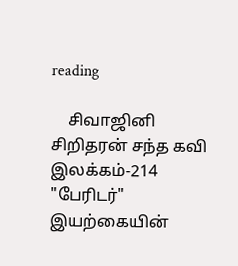reading

    சிவாஜினி சிறிதரன் சந்த கவி இலக்கம்-214 "பேரிடர்" இயற்கையின்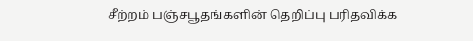சீற்றம் பஞ்சபூதங்களின் தெறிப்பு பரிதவிக்க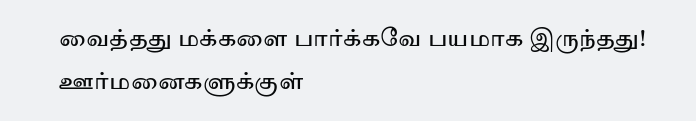வைத்தது மக்களை பார்க்கவே பயமாக இருந்தது! ஊர்மனைகளுக்குள்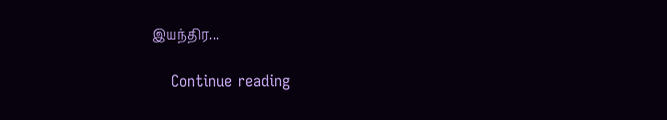இயந்திர...

    Continue reading